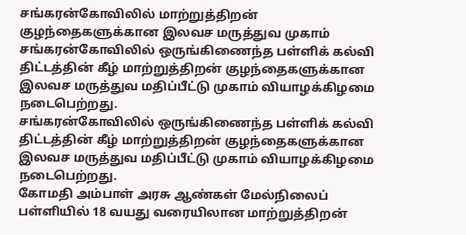சங்கரன்கோவிலில் மாற்றுத்திறன் குழந்தைகளுக்கான இலவச மருத்துவ முகாம்
சங்கரன்கோவிலில் ஒருங்கிணைந்த பள்ளிக் கல்வி திட்டத்தின் கீழ் மாற்றுத்திறன் குழந்தைகளுக்கான இலவச மருத்துவ மதிப்பீட்டு முகாம் வியாழக்கிழமை நடைபெற்றது.
சங்கரன்கோவிலில் ஒருங்கிணைந்த பள்ளிக் கல்வி திட்டத்தின் கீழ் மாற்றுத்திறன் குழந்தைகளுக்கான இலவச மருத்துவ மதிப்பீட்டு முகாம் வியாழக்கிழமை நடைபெற்றது.
கோமதி அம்பாள் அரசு ஆண்கள் மேல்நிலைப் பள்ளியில் 18 வயது வரையிலான மாற்றுத்திறன்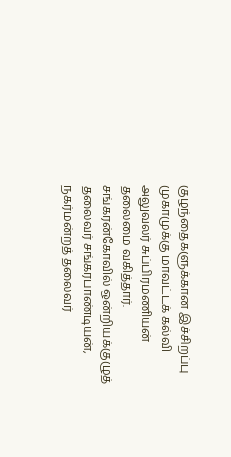குழந்தைகளுக்கான இச்சிறப்பு முகாமுக்கு மாவட்டக் கல்வி அலுவலர் சுப்பிரமணியன் தலைமை வகித்தார். சங்கரன்கோவில் ஒன்றியக்குழுத் தலைவர் சங்கரபாண்டியன், நகர்மன்றத் தலைவர்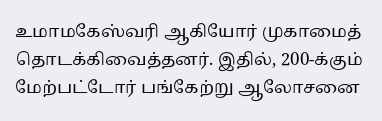உமாமகேஸ்வரி ஆகியோர் முகாமைத் தொடக்கிவைத்தனர். இதில், 200-க்கும் மேற்பட்டோர் பங்கேற்று ஆலோசனை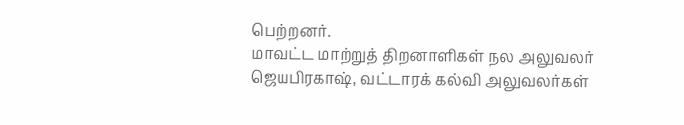பெற்றனர்.
மாவட்ட மாற்றுத் திறனாளிகள் நல அலுவலர் ஜெயபிரகாஷ், வட்டாரக் கல்வி அலுவலர்கள்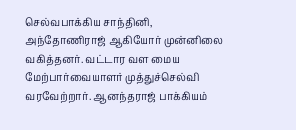செல்வபாக்கிய சாந்தினி, அந்தோணிராஜ் ஆகியோர் முன்னிலை வகித்தனர். வட்டார வள மைய மேற்பார்வையாளர் முத்துச்செல்வி வரவேற்றார். ஆனந்தராஜ் பாக்கியம்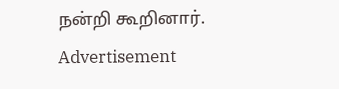நன்றி கூறினார்.
Advertisement